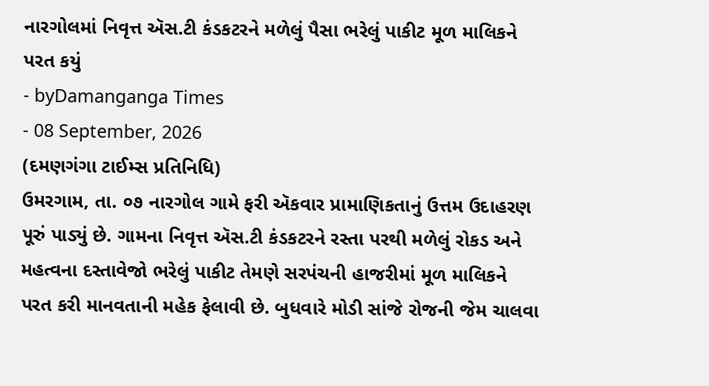નારગોલમાં નિવૃત્ત ઍસ.ટી કંડકટરને મળેલું પૈસા ભરેલું પાકીટ મૂળ માલિકને પરત કયું
- byDamanganga Times
- 08 September, 2026
(દમણગંગા ટાઈમ્સ પ્રતિનિધિ)
ઉમરગામ, તા. ૦૭ નારગોલ ગામે ફરી ઍકવાર પ્રામાણિકતાનું ઉત્તમ ઉદાહરણ પૂરું પાડ્યું છે. ગામના નિવૃત્ત ઍસ.ટી કંડકટરને રસ્તા પરથી મળેલું રોકડ અને મહત્વના દસ્તાવેજો ભરેલું પાકીટ તેમણે સરપંચની હાજરીમાં મૂળ માલિકને પરત કરી માનવતાની મહેક ફેલાવી છે. બુધવારે મોડી સાંજે રોજની જેમ ચાલવા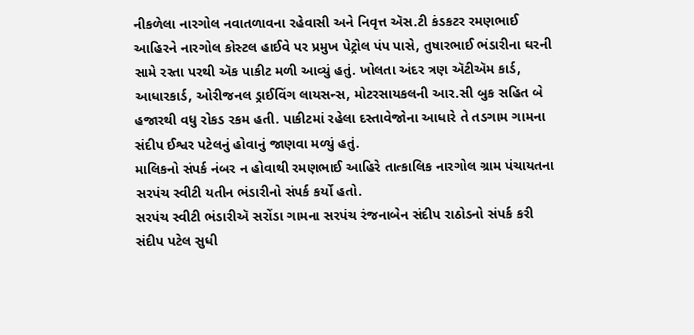નીકળેલા નારગોલ નવાતળાવના રહેવાસી અને નિવૃત્ત ઍસ.ટી કંડકટર રમણભાઈ આહિરને નારગોલ કોસ્ટલ હાઈવે પર પ્રમુખ પેટ્રોલ પંપ પાસે, તુષારભાઈ ભંડારીના ઘરની સામે રસ્તા પરથી ઍક પાકીટ મળી આવ્યું હતું. ખોલતા અંદર ત્રણ ઍટીઍમ કાર્ડ, આધારકાર્ડ, ઓરીજનલ ડ્રાઈવિંગ લાયસન્સ, મોટરસાયકલની આર.સી બુક સહિત બે હજારથી વધુ રોકડ રકમ હતી. પાકીટમાં રહેલા દસ્તાવેજોના આધારે તે તડગામ ગામના સંદીપ ઈશ્વર પટેલનું હોવાનું જાણવા મળ્યું હતું.
માલિકનો સંપર્ક નંબર ન હોવાથી રમણભાઈ આહિરે તાત્કાલિક નારગોલ ગ્રામ પંચાયતના સરપંચ સ્વીટી યતીન ભંડારીનો સંપર્ક કર્યો હતો.
સરપંચ સ્વીટી ભંડારીઍ સરોંડા ગામના સરપંચ રંજનાબેન સંદીપ રાઠોડનો સંપર્ક કરી સંદીપ પટેલ સુધી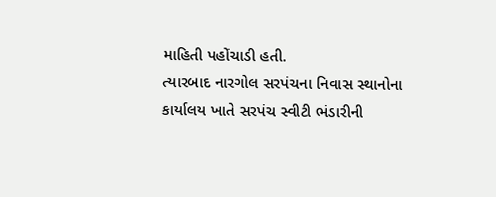માહિતી પહોંચાડી હતી.
ત્યારબાદ નારગોલ સરપંચના નિવાસ સ્થાનોના કાર્યાલય ખાતે સરપંચ સ્વીટી ભંડારીની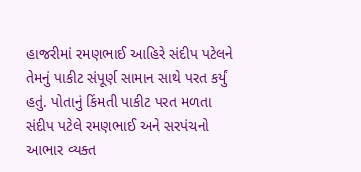હાજરીમાં રમણભાઈ આહિરે સંદીપ પટેલને તેમનું પાકીટ સંપૂર્ણ સામાન સાથે પરત કર્યું હતું. પોતાનું કિંમતી પાકીટ પરત મળતા સંદીપ પટેલે રમણભાઈ અને સરપંચનો આભાર વ્યક્ત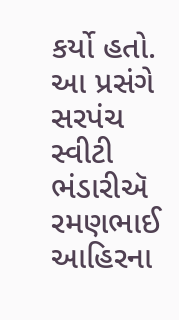કર્યો હતો. આ પ્રસંગે સરપંચ સ્વીટી ભંડારીઍ રમણભાઈ આહિરના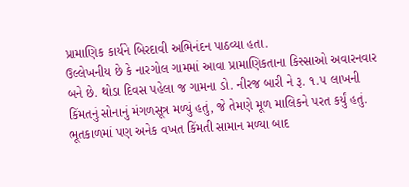પ્રામાણિક કાર્યને બિરદાવી અભિનંદન પાઠવ્યા હતા.
ઉલ્લેખનીય છે કે નારગોલ ગામમાં આવા પ્રામાણિકતાના કિસ્સાઓ અવારનવાર બને છે. થોડા દિવસ પહેલા જ ગામના ડો. નીરજ બારી ને રૂ. ૧.૫ લાખની કિંમતનું સોનાનું મંગળસૂત્ર મળ્યું હતું, જે તેમણે મૂળ માલિકને પરત કર્યું હતું. ભૂતકાળમાં પણ અનેક વખત કિંમતી સામાન મળ્યા બાદ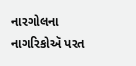નારગોલના નાગરિકોઍ પરત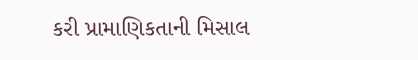કરી પ્રામાણિકતાની મિસાલ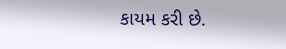કાયમ કરી છે.